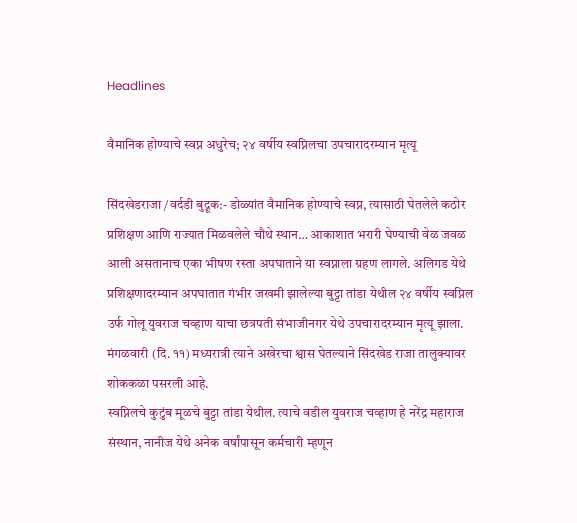Headlines

वैमानिक होण्याचे स्वप्न अधुरेच; २४ वर्षीय स्वप्निलचा उपचारादरम्यान मृत्यू

सिंदखेडराजा /वर्दडी बुद्रूक:- डोळ्यांत वैमानिक होण्याचे स्वप्न, त्यासाठी घेतलेले कठोर प्रशिक्षण आणि राज्यात मिळवलेले चौथे स्थान… आकाशात भरारी घेण्याची वेळ जवळ आली असतानाच एका भीषण रस्ता अपघाताने या स्वप्नाला ग्रहण लागले. अलिगड येथे प्रशिक्षणादरम्यान अपघातात गंभीर जखमी झालेल्या बुट्टा तांडा येथील २४ वर्षीय स्वप्निल उर्फ गोलू युवराज चव्हाण याचा छत्रपती संभाजीनगर येथे उपचारादरम्यान मृत्यू झाला. मंगळवारी (दि. ११) मध्यरात्री त्याने अखेरचा श्वास घेतल्याने सिंदखेड राजा तालुक्यावर शोककळा पसरली आहे.
स्वप्निलचे कुटुंब मूळचे बुट्टा तांडा येथील. त्याचे वडील युवराज चव्हाण हे नरेंद्र महाराज संस्थान, नानीज येथे अनेक वर्षांपासून कर्मचारी म्हणून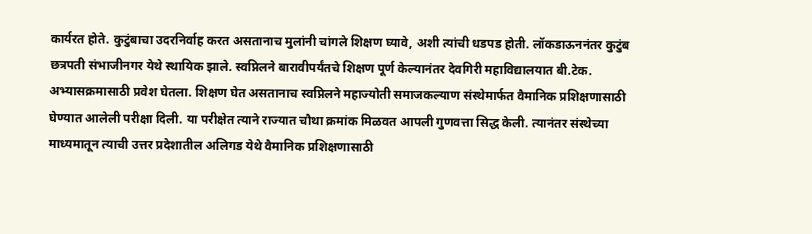कार्यरत होते. कुटुंबाचा उदरनिर्वाह करत असतानाच मुलांनी चांगले शिक्षण घ्यावे, अशी त्यांची धडपड होती. लॉकडाऊननंतर कुटुंब छत्रपती संभाजीनगर येथे स्थायिक झाले. स्वप्निलने बारावीपर्यंतचे शिक्षण पूर्ण केल्यानंतर देवगिरी महाविद्यालयात बी.टेक. अभ्यासक्रमासाठी प्रवेश घेतला. शिक्षण घेत असतानाच स्वप्निलने महाज्योती समाजकल्याण संस्थेमार्फत वैमानिक प्रशिक्षणासाठी घेण्यात आलेली परीक्षा दिली. या परीक्षेत त्याने राज्यात चौथा क्रमांक मिळवत आपली गुणवत्ता सिद्ध केली. त्यानंतर संस्थेच्या माध्यमातून त्याची उत्तर प्रदेशातील अलिगड येथे वैमानिक प्रशिक्षणासाठी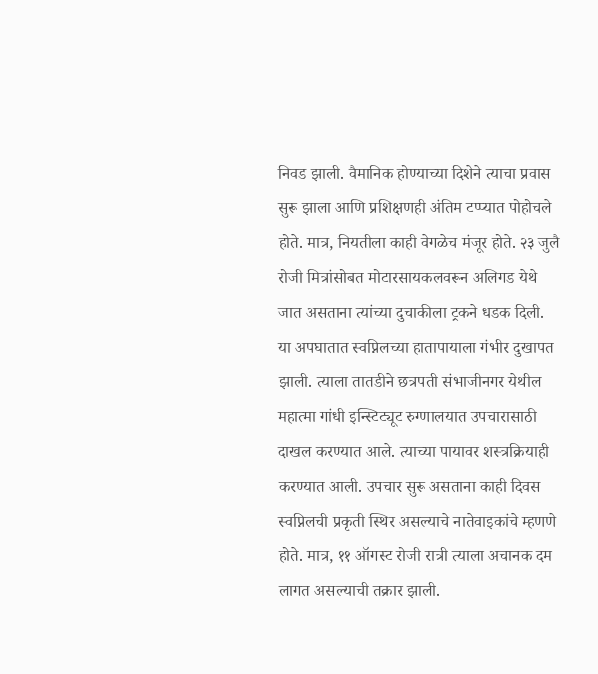निवड झाली. वैमानिक होण्याच्या दिशेने त्याचा प्रवास सुरू झाला आणि प्रशिक्षणही अंतिम टप्प्यात पोहोचले होते. मात्र, नियतीला काही वेगळेच मंजूर होते. २३ जुलै रोजी मित्रांसोबत मोटारसायकलवरून अलिगड येथे जात असताना त्यांच्या दुचाकीला ट्रकने धडक दिली. या अपघातात स्वप्निलच्या हातापायाला गंभीर दुखापत झाली. त्याला तातडीने छत्रपती संभाजीनगर येथील महात्मा गांधी इन्स्टिट्यूट रुग्णालयात उपचारासाठी दाखल करण्यात आले. त्याच्या पायावर शस्त्रक्रियाही करण्यात आली. उपचार सुरू असताना काही दिवस स्वप्निलची प्रकृती स्थिर असल्याचे नातेवाइकांचे म्हणणे होते. मात्र, ११ ऑगस्ट रोजी रात्री त्याला अचानक दम लागत असल्याची तक्रार झाली.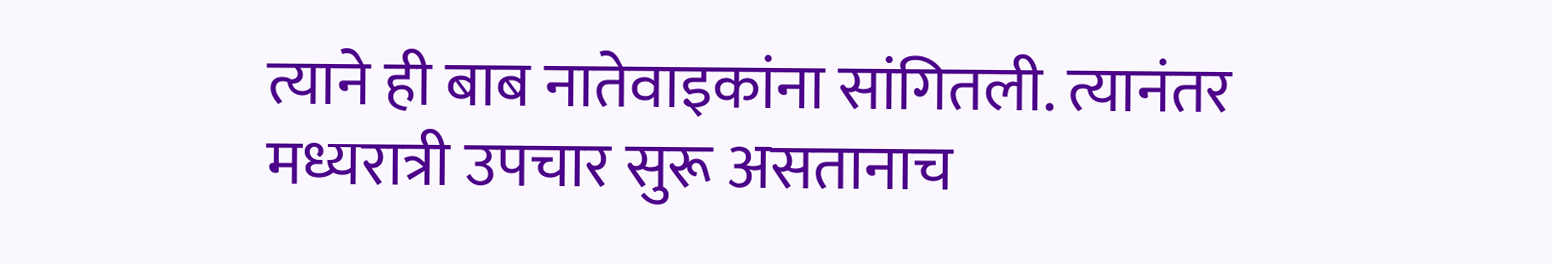त्याने ही बाब नातेवाइकांना सांगितली. त्यानंतर मध्यरात्री उपचार सुरू असतानाच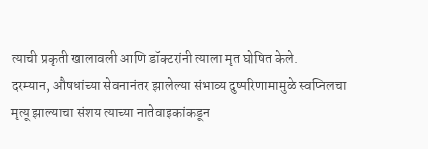त्याची प्रकृती खालावली आणि डॉक्टरांनी त्याला मृत घोषित केले.
दरम्यान, औषधांच्या सेवनानंतर झालेल्या संभाव्य दुष्परिणामामुळे स्वप्निलचा मृत्यू झाल्याचा संशय त्याच्या नातेवाइकांकडून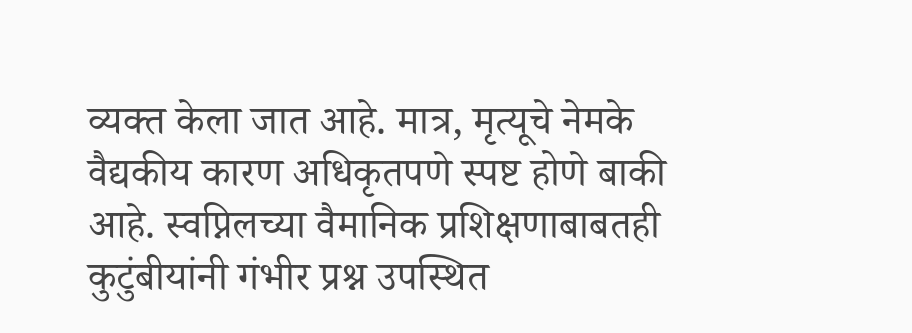व्यक्त केला जात आहे. मात्र, मृत्यूचे नेमके वैद्यकीय कारण अधिकृतपणे स्पष्ट होणे बाकी आहे. स्वप्निलच्या वैमानिक प्रशिक्षणाबाबतही कुटुंबीयांनी गंभीर प्रश्न उपस्थित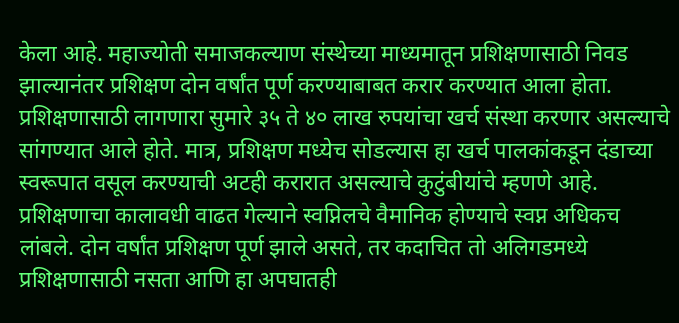केला आहे. महाज्योती समाजकल्याण संस्थेच्या माध्यमातून प्रशिक्षणासाठी निवड झाल्यानंतर प्रशिक्षण दोन वर्षांत पूर्ण करण्याबाबत करार करण्यात आला होता. प्रशिक्षणासाठी लागणारा सुमारे ३५ ते ४० लाख रुपयांचा खर्च संस्था करणार असल्याचे सांगण्यात आले होते. मात्र, प्रशिक्षण मध्येच सोडल्यास हा खर्च पालकांकडून दंडाच्या स्वरूपात वसूल करण्याची अटही करारात असल्याचे कुटुंबीयांचे म्हणणे आहे. प्रशिक्षणाचा कालावधी वाढत गेल्याने स्वप्निलचे वैमानिक होण्याचे स्वप्न अधिकच लांबले. दोन वर्षांत प्रशिक्षण पूर्ण झाले असते, तर कदाचित तो अलिगडमध्ये प्रशिक्षणासाठी नसता आणि हा अपघातही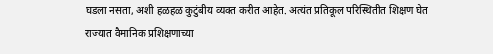घडला नसता, अशी हळहळ कुटुंबीय व्यक्त करीत आहेत. अत्यंत प्रतिकूल परिस्थितीत शिक्षण घेत राज्यात वैमानिक प्रशिक्षणाच्या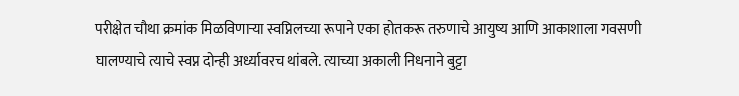परीक्षेत चौथा क्रमांक मिळविणाऱ्या स्वप्निलच्या रूपाने एका होतकरू तरुणाचे आयुष्य आणि आकाशाला गवसणी घालण्याचे त्याचे स्वप्न दोन्ही अर्ध्यावरच थांबले. त्याच्या अकाली निधनाने बुट्टा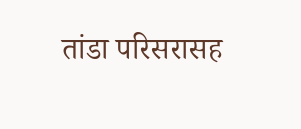तांडा परिसरासह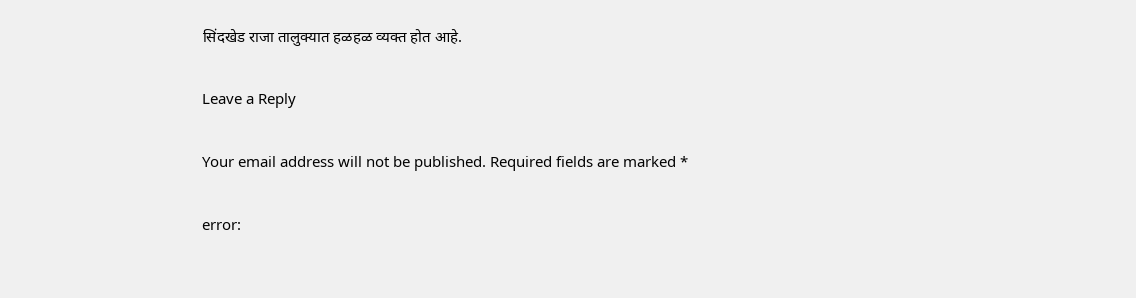सिंदखेड राजा तालुक्यात हळहळ व्यक्त होत आहे.

Leave a Reply

Your email address will not be published. Required fields are marked *

error: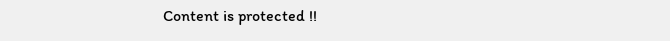Content is protected !!